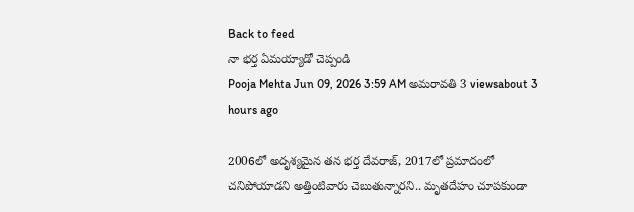Back to feed
నా భర్త ఏమయ్యాడో చెప్పండి
Pooja Mehta Jun 09, 2026 3:59 AM అమరావతి 3 viewsabout 3 hours ago

2006లో అదృశ్యమైన తన భర్త దేవరాజ్, 2017లో ప్రమాదంలో చనిపోయాడని అత్తింటివారు చెబుతున్నారని.. మృతదేహం చూపకుండా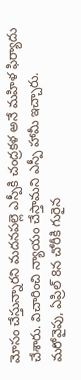మోసం చేస్తున్నారని మదనపల్లె ఎస్పీకి చంద్రకళ అనే మహిళ ఫిర్యాదు చేశారు. విచారించి న్యాయం చేస్తామని ఎస్పీ హామీ ఇచ్చారు.
మరోవైపు, ఏప్రిల్ 8న చోరీకి గురైన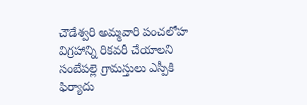చౌడేశ్వరి అమ్మవారి పంచలోహ విగ్రహాన్ని రికవరీ చేయాలని సంబేపల్లె గ్రామస్తులు ఎస్పీకి ఫిర్యాదు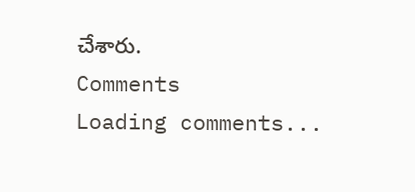చేశారు.
Comments
Loading comments...